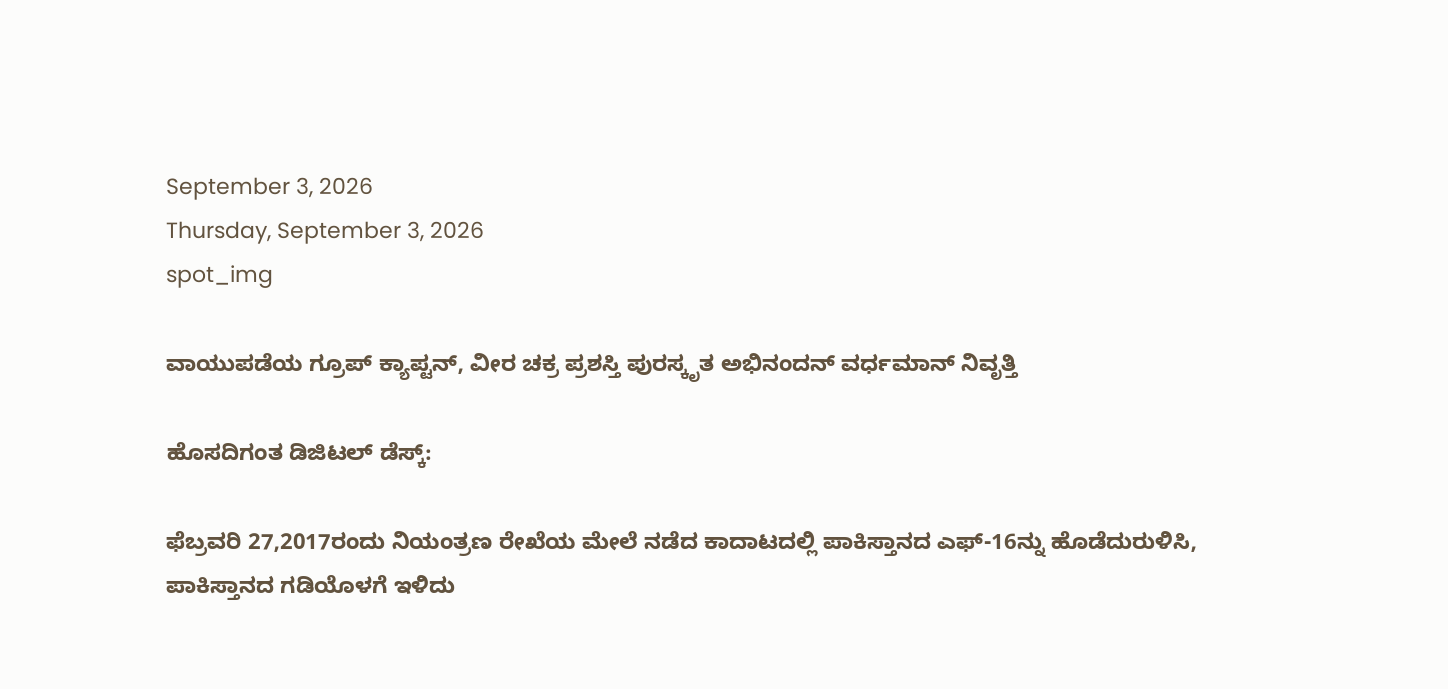September 3, 2026
Thursday, September 3, 2026
spot_img

ವಾಯುಪಡೆಯ ಗ್ರೂಪ್‌ ಕ್ಯಾಪ್ಟನ್‌, ವೀರ ಚಕ್ರ ಪ್ರಶಸ್ತಿ ಪುರಸ್ಕೃತ ಅಭಿನಂದನ್‌ ವರ್ಧಮಾನ್‌ ನಿವೃತ್ತಿ

ಹೊಸದಿಗಂತ ಡಿಜಿಟಲ್‌ ಡೆಸ್ಕ್‌:

ಫೆಬ್ರವರಿ 27,2017ರಂದು ನಿಯಂತ್ರಣ ರೇಖೆಯ ಮೇಲೆ ನಡೆದ ಕಾದಾಟದಲ್ಲಿ ಪಾಕಿಸ್ತಾನದ ಎಫ್‌-16ನ್ನು ಹೊಡೆದುರುಳಿಸಿ, ಪಾಕಿಸ್ತಾನದ ಗಡಿಯೊಳಗೆ ಇಳಿದು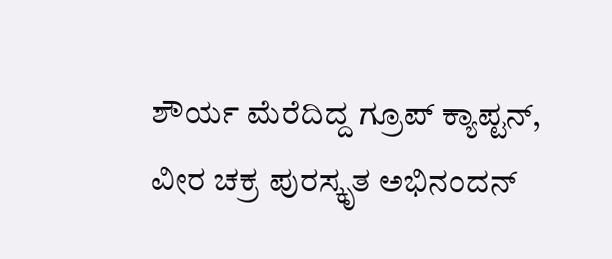ಶೌರ್ಯ ಮೆರೆದಿದ್ದ ಗ್ರೂಪ್‌ ಕ್ಯಾಪ್ಟನ್‌, ವೀರ ಚಕ್ರ ಪುರಸ್ಕೃತ ಅಭಿನಂದನ್‌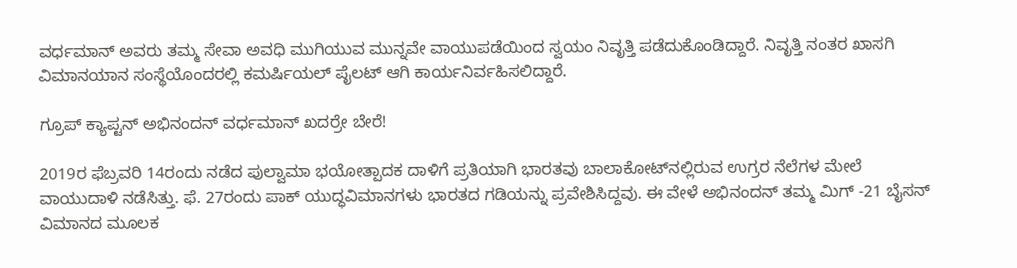ವರ್ಧಮಾನ್‌ ಅವರು ತಮ್ಮ ಸೇವಾ ಅವಧಿ ಮುಗಿಯುವ ಮುನ್ನವೇ ವಾಯುಪಡೆಯಿಂದ ಸ್ವಯಂ ನಿವೃತ್ತಿ ಪಡೆದುಕೊಂಡಿದ್ದಾರೆ. ನಿವೃತ್ತಿ ನಂತರ ಖಾಸಗಿ ವಿಮಾನಯಾನ ಸಂಸ್ಥೆಯೊಂದರಲ್ಲಿ ಕಮರ್ಷಿಯಲ್‌ ಪೈಲಟ್‌ ಆಗಿ ಕಾರ್ಯನಿರ್ವಹಿಸಲಿದ್ದಾರೆ.

ಗ್ರೂಪ್‌ ಕ್ಯಾಪ್ಟನ್‌ ಅಭಿನಂದನ್‌ ವರ್ಧಮಾನ್‌ ಖದರ್ರೇ ಬೇರೆ!

2019ರ ಫೆಬ್ರವರಿ 14ರಂದು ನಡೆದ ಪುಲ್ವಾಮಾ ಭಯೋತ್ಪಾದಕ ದಾಳಿಗೆ ಪ್ರತಿಯಾಗಿ ಭಾರತವು ಬಾಲಾಕೋಟ್‌ನಲ್ಲಿರುವ ಉಗ್ರರ ನೆಲೆಗಳ ಮೇಲೆ ವಾಯುದಾಳಿ ನಡೆಸಿತ್ತು. ಫೆ. 27ರಂದು ಪಾಕ್‌ ಯುದ್ಧವಿಮಾನಗಳು ಭಾರತದ ಗಡಿಯನ್ನು ಪ್ರವೇಶಿಸಿದ್ದವು. ಈ ವೇಳೆ ಅಭಿನಂದನ್‌ ತಮ್ಮ ಮಿಗ್‌ -21 ಬೈಸನ್‌ ವಿಮಾನದ ಮೂಲಕ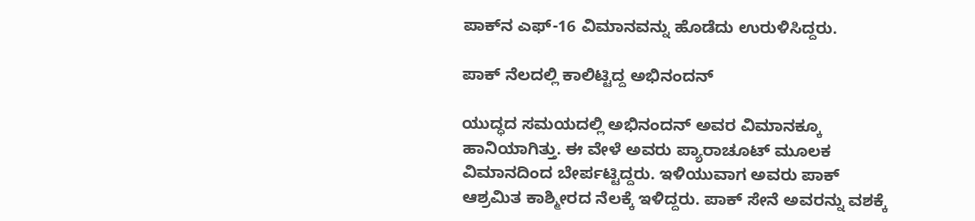ಪಾಕ್‌ನ ಎಫ್‌-16 ವಿಮಾನವನ್ನು ಹೊಡೆದು ಉರುಳಿಸಿದ್ದರು.

ಪಾಕ್‌ ನೆಲದಲ್ಲಿ ಕಾಲಿಟ್ಟಿದ್ದ ಅಭಿನಂದನ್‌

ಯುದ್ಧದ ಸಮಯದಲ್ಲಿ ಅಭಿನಂದನ್‌ ಅವರ ವಿಮಾನಕ್ಕೂ ಹಾನಿಯಾಗಿತ್ತು. ಈ ವೇಳೆ ಅವರು ಪ್ಯಾರಾಚೂಟ್‌ ಮೂಲಕ ವಿಮಾನದಿಂದ ಬೇರ್ಪಟ್ಟಿದ್ದರು. ಇಳಿಯುವಾಗ ಅವರು ಪಾಕ್‌ ಆಶ್ರಮಿತ ಕಾಶ್ಮೀರದ ನೆಲಕ್ಕೆ ಇಳಿದ್ದರು. ಪಾಕ್‌ ಸೇನೆ ಅವರನ್ನು ವಶಕ್ಕೆ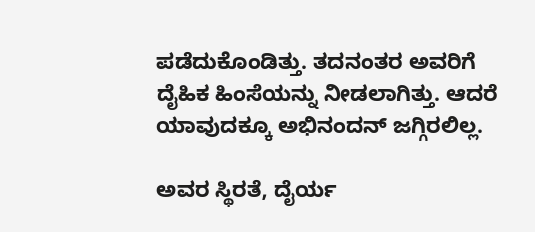ಪಡೆದುಕೊಂಡಿತ್ತು. ತದನಂತರ ಅವರಿಗೆ ದೈಹಿಕ ಹಿಂಸೆಯನ್ನು ನೀಡಲಾಗಿತ್ತು. ಆದರೆ ಯಾವುದಕ್ಕೂ ಅಭಿನಂದನ್‌ ಜಗ್ಗಿರಲಿಲ್ಲ.

ಅವರ ಸ್ಥಿರತೆ, ದೈರ್ಯ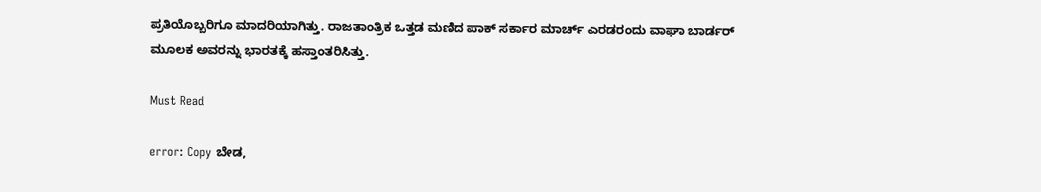ಪ್ರತಿಯೊಬ್ಬರಿಗೂ ಮಾದರಿಯಾಗಿತ್ತು. ರಾಜತಾಂತ್ರಿಕ ಒತ್ತಡ ಮಣಿದ ಪಾಕ್‌ ಸರ್ಕಾರ ಮಾರ್ಚ್‌ ಎರಡರಂದು ವಾಘಾ ಬಾರ್ಡರ್ ಮೂಲಕ ಅವರನ್ನು ಭಾರತಕ್ಕೆ ಹಸ್ತಾಂತರಿಸಿತ್ತು.

Must Read

error: Copy ಬೇಡ,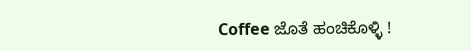Coffee ಜೊತೆ ಹಂಚಿಕೊಳ್ಳಿ !